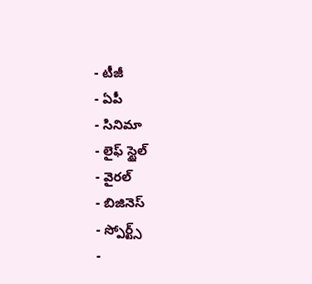- టీజీ
- ఏపీ
- సినిమా
- లైఫ్ స్టైల్
- వైరల్
- బిజినెస్
- స్పోర్ట్స్
-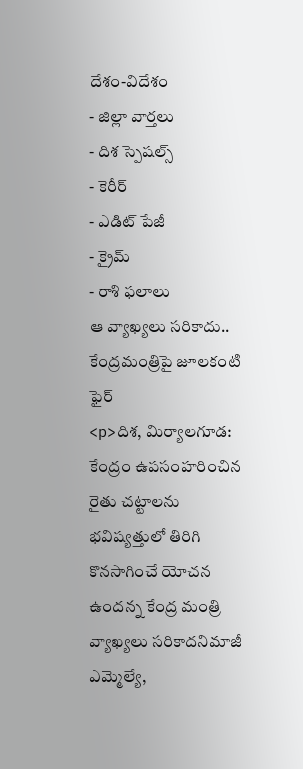దేశం-విదేశం
- జిల్లా వార్తలు
- దిశ స్పెషల్స్
- కెరీర్
- ఎడిట్ పేజీ
- క్రైమ్
- రాశి ఫలాలు
ఆ వ్యాఖ్యలు సరికాదు.. కేంద్రమంత్రిపై జూలకంటి ఫైర్
<p>దిశ, మిర్యాలగూడ: కేంద్రం ఉపసంహరించిన రైతు చట్టాలను భవిష్యత్తులో తిరిగి కొనసాగించే యోచన ఉందన్న కేంద్ర మంత్రి వ్యాఖ్యలు సరికాదనిమాజీ ఎమ్మెల్యే,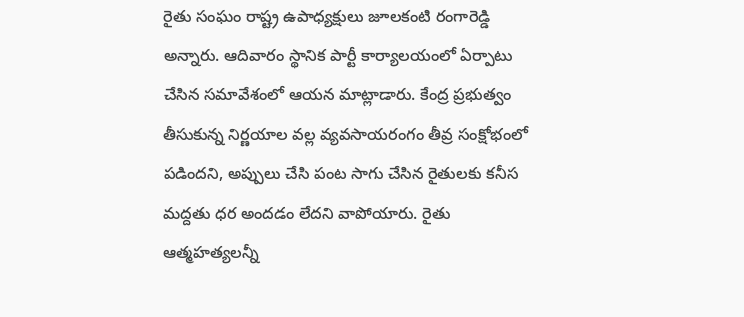రైతు సంఘం రాష్ట్ర ఉపాధ్యక్షులు జూలకంటి రంగారెడ్డి అన్నారు. ఆదివారం స్థానిక పార్టీ కార్యాలయంలో ఏర్పాటు చేసిన సమావేశంలో ఆయన మాట్లాడారు. కేంద్ర ప్రభుత్వం తీసుకున్న నిర్ణయాల వల్ల వ్యవసాయరంగం తీవ్ర సంక్షోభంలో పడిందని, అప్పులు చేసి పంట సాగు చేసిన రైతులకు కనీస మద్దతు ధర అందడం లేదని వాపోయారు. రైతు ఆత్మహత్యలన్నీ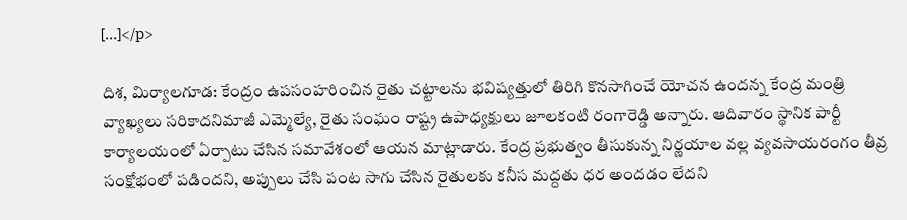[…]</p>

దిశ, మిర్యాలగూడ: కేంద్రం ఉపసంహరించిన రైతు చట్టాలను భవిష్యత్తులో తిరిగి కొనసాగించే యోచన ఉందన్న కేంద్ర మంత్రి వ్యాఖ్యలు సరికాదనిమాజీ ఎమ్మెల్యే, రైతు సంఘం రాష్ట్ర ఉపాధ్యక్షులు జూలకంటి రంగారెడ్డి అన్నారు. ఆదివారం స్థానిక పార్టీ కార్యాలయంలో ఏర్పాటు చేసిన సమావేశంలో ఆయన మాట్లాడారు. కేంద్ర ప్రభుత్వం తీసుకున్న నిర్ణయాల వల్ల వ్యవసాయరంగం తీవ్ర సంక్షోభంలో పడిందని, అప్పులు చేసి పంట సాగు చేసిన రైతులకు కనీస మద్దతు ధర అందడం లేదని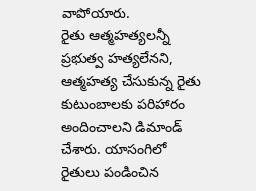వాపోయారు.
రైతు ఆత్మహత్యలన్నీ ప్రభుత్వ హత్యలేనని, ఆత్మహత్య చేసుకున్న రైతు కుటుంబాలకు పరిహారం అందించాలని డిమాండ్ చేశారు. యాసంగిలో రైతులు పండించిన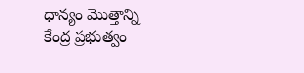ధాన్యం మొత్తాన్ని కేంద్ర ప్రభుత్వం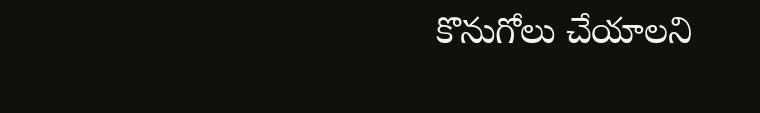కొనుగోలు చేయాలని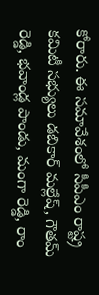కోరారు. ఈ సమావేశంలో సీపీఎం రాష్ట్ర కమిటీ సభ్యులు డబికార్ మల్లేష్, గౌతమ్ రెడ్డి, భవాండ్ల పాండు, మంగా రెడ్డి, రాం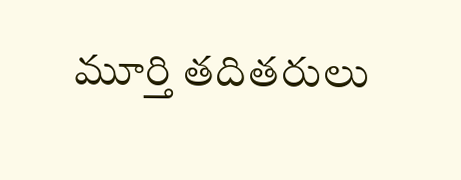మూర్తి తదితరులు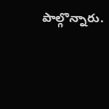పాల్గొన్నారు.